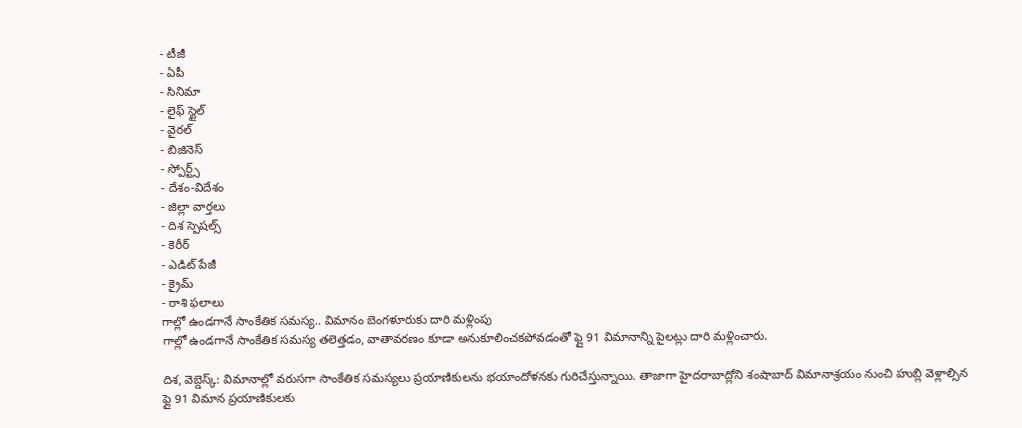- టీజీ
- ఏపీ
- సినిమా
- లైఫ్ స్టైల్
- వైరల్
- బిజినెస్
- స్పోర్ట్స్
- దేశం-విదేశం
- జిల్లా వార్తలు
- దిశ స్పెషల్స్
- కెరీర్
- ఎడిట్ పేజీ
- క్రైమ్
- రాశి ఫలాలు
గాల్లో ఉండగానే సాంకేతిక సమస్య.. విమానం బెంగళూరుకు దారి మళ్లింపు
గాల్లో ఉండగానే సాంకేతిక సమస్య తలెత్తడం, వాతావరణం కూడా అనుకూలించకపోవడంతో ఫ్లై 91 విమానాన్ని పైలట్లు దారి మళ్లించారు.

దిశ, వెబ్డెస్క్: విమానాల్లో వరుసగా సాంకేతిక సమస్యలు ప్రయాణికులను భయాందోళనకు గురిచేస్తున్నాయి. తాజాగా హైదరాబాద్లోని శంషాబాద్ విమానాశ్రయం నుంచి హుబ్లి వెళ్లాల్సిన ఫ్లై 91 విమాన ప్రయాణికులకు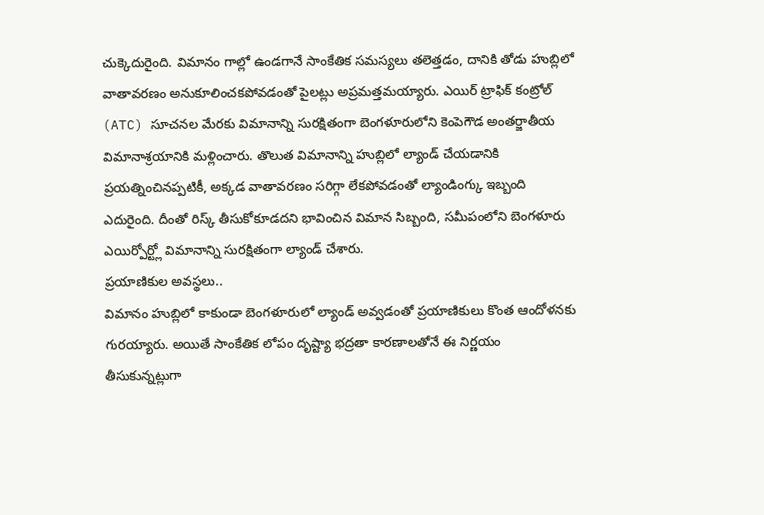చుక్కెదురైంది. విమానం గాల్లో ఉండగానే సాంకేతిక సమస్యలు తలెత్తడం, దానికి తోడు హుబ్లిలో వాతావరణం అనుకూలించకపోవడంతో పైలట్లు అప్రమత్తమయ్యారు. ఎయిర్ ట్రాఫిక్ కంట్రోల్ (ATC) సూచనల మేరకు విమానాన్ని సురక్షితంగా బెంగళూరులోని కెంపెగౌడ అంతర్జాతీయ విమానాశ్రయానికి మళ్లించారు. తొలుత విమానాన్ని హుబ్లిలో ల్యాండ్ చేయడానికి ప్రయత్నించినప్పటికీ, అక్కడ వాతావరణం సరిగ్గా లేకపోవడంతో ల్యాండింగ్కు ఇబ్బంది ఎదురైంది. దీంతో రిస్క్ తీసుకోకూడదని భావించిన విమాన సిబ్బంది, సమీపంలోని బెంగళూరు ఎయిర్పోర్ట్లో విమానాన్ని సురక్షితంగా ల్యాండ్ చేశారు.
ప్రయాణికుల అవస్థలు..
విమానం హుబ్లిలో కాకుండా బెంగళూరులో ల్యాండ్ అవ్వడంతో ప్రయాణికులు కొంత ఆందోళనకు గురయ్యారు. అయితే సాంకేతిక లోపం దృష్ట్యా భద్రతా కారణాలతోనే ఈ నిర్ణయం తీసుకున్నట్లుగా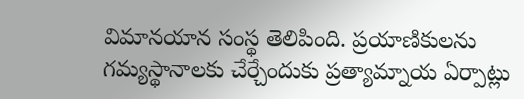విమానయాన సంస్థ తెలిపింది. ప్రయాణికులను గమ్యస్థానాలకు చేర్చేందుకు ప్రత్యామ్నాయ ఏర్పాట్లు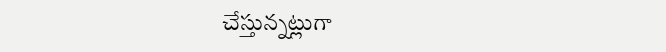చేస్తున్నట్లుగా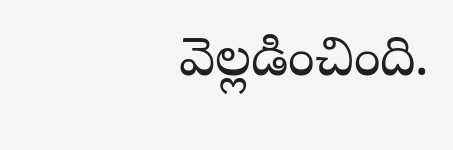వెల్లడించింది.